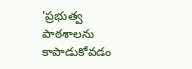'ప్రభుత్వ పాఠశాలను కాపాడుకోవడం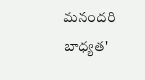మనందరి బాధ్యత'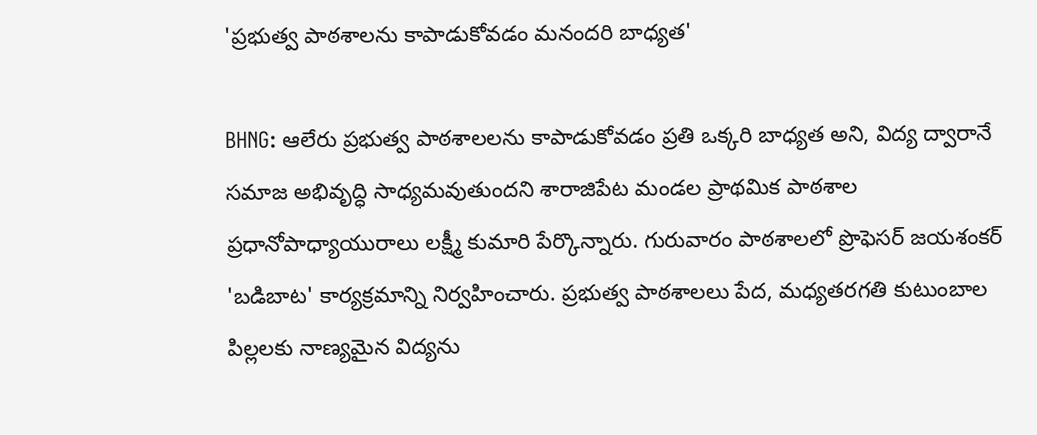'ప్రభుత్వ పాఠశాలను కాపాడుకోవడం మనందరి బాధ్యత'

BHNG: ఆలేరు ప్రభుత్వ పాఠశాలలను కాపాడుకోవడం ప్రతి ఒక్కరి బాధ్యత అని, విద్య ద్వారానే సమాజ అభివృద్ధి సాధ్యమవుతుందని శారాజిపేట మండల ప్రాథమిక పాఠశాల ప్రధానోపాధ్యాయురాలు లక్ష్మీ కుమారి పేర్కొన్నారు. గురువారం పాఠశాలలో ప్రొఫెసర్ జయశంకర్ 'బడిబాట' కార్యక్రమాన్ని నిర్వహించారు. ప్రభుత్వ పాఠశాలలు పేద, మధ్యతరగతి కుటుంబాల పిల్లలకు నాణ్యమైన విద్యను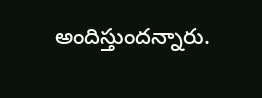అందిస్తుందన్నారు.